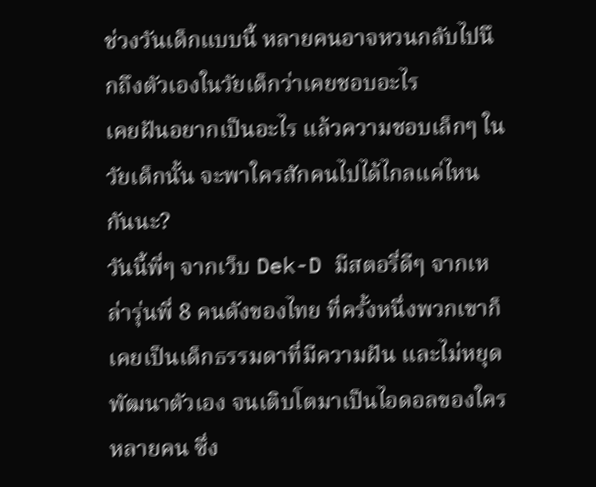ช่วงวันเด็กแบบนี้ หลายคนอาจหวนกลับไปนึกถึงตัวเองในวัยเด็กว่าเคยชอบอะไร
เคยฝันอยากเป็นอะไร แล้วความชอบเล็กๆ ในวัยเด็กนั้น จะพาใครสักคนไปได้ไกลแค่ไหนกันนะ?
วันนี้พี่ๆ จากเว็บ Dek-D มีสตอรี่ดีๆ จากเหล่ารุ่นพี่ 8 คนดังของไทย ที่ครั้งหนึ่งพวกเขาก็เคยเป็นเด็กธรรมดาที่มีความฝัน และไม่หยุดพัฒนาตัวเอง จนเติบโตมาเป็นไอดอลของใครหลายคน ซึ่ง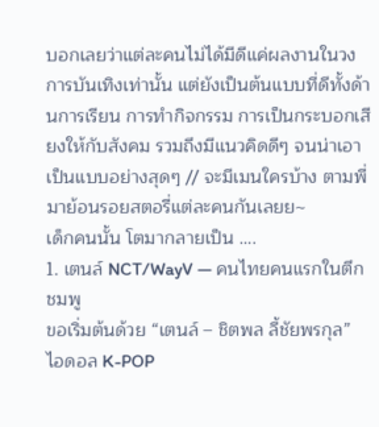บอกเลยว่าแต่ละคนไม่ได้มีดีแค่ผลงานในวงการบันเทิงเท่านั้น แต่ยังเป็นต้นแบบที่ดีทั้งด้านการเรียน การทำกิจกรรม การเป็นกระบอกเสียงให้กับสังคม รวมถึงมีแนวคิดดีๆ จนน่าเอาเป็นแบบอย่างสุดๆ // จะมีเมนใครบ้าง ตามพี่มาย้อนรอยสตอรี่แต่ละคนกันเลยย~
เด็กคนนั้น โตมากลายเป็น ….
1. เตนล์ NCT/WayV — คนไทยคนแรกในตึกชมพู
ขอเริ่มต้นด้วย “เตนล์ – ชิตพล ลี้ชัยพรกุล” ไอดอล K-POP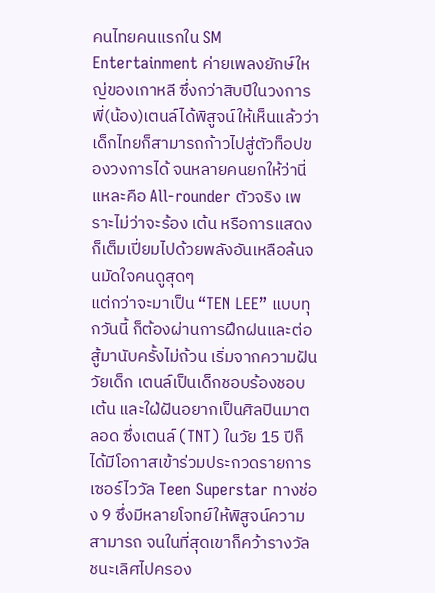คนไทยคนแรกใน SM Entertainment ค่ายเพลงยักษ์ใหญ่ของเกาหลี ซึ่งกว่าสิบปีในวงการ พี่(น้อง)เตนล์ได้พิสูจน์ให้เห็นแล้วว่าเด็กไทยก็สามารถก้าวไปสู่ตัวท็อปของวงการได้ จนหลายคนยกให้ว่านี่แหละคือ All-rounder ตัวจริง เพราะไม่ว่าจะร้อง เต้น หรือการแสดงก็เต็มเปี่ยมไปด้วยพลังอันเหลือล้นจนมัดใจคนดูสุดๆ
แต่กว่าจะมาเป็น “TEN LEE” แบบทุกวันนี้ ก็ต้องผ่านการฝึกฝนและต่อสู้มานับครั้งไม่ถ้วน เริ่มจากความฝันวัยเด็ก เตนล์เป็นเด็กชอบร้องชอบเต้น และใฝ่ฝันอยากเป็นศิลปินมาตลอด ซึ่งเตนล์ (TNT) ในวัย 15 ปีก็ได้มีโอกาสเข้าร่วมประกวดรายการเซอร์ไววัล Teen Superstar ทางช่อง 9 ซึ่งมีหลายโจทย์ให้พิสูจน์ความสามารถ จนในที่สุดเขาก็คว้ารางวัลชนะเลิศไปครอง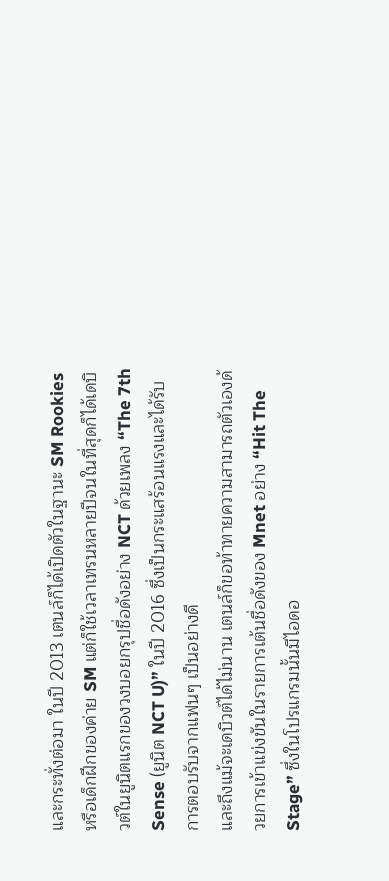และกระทั่งต่อมา ในปี 2013 เตนล์ก็ได้เปิดตัวในฐานะ SM Rookies หรือเด็กฝึกของค่าย SM แต่ก็ใช้เวลาเทรนหลายปีจนในที่สุดก็ได้เดบิวต์ในยูนิตแรกของวงบอยกรุปชื่อดังอย่าง NCT ด้วยเพลง “The 7th Sense (ยูนิต NCT U)” ในปี 2016 ซึ่งเป็นกระแสร้อนแรงและได้รับการตอบรับจากแฟนๆ เป็นอย่างดี
และถึงแม้จะเดบิวต์ได้ไม่นาน เตนล์ก็ขอท้าทายความสามารถตัวเองด้วยการเข้าแข่งขันในรายการเต้นชื่อดังของ Mnet อย่าง “Hit The Stage” ซึ่งในโปรแกรมนั้นมีไอดอ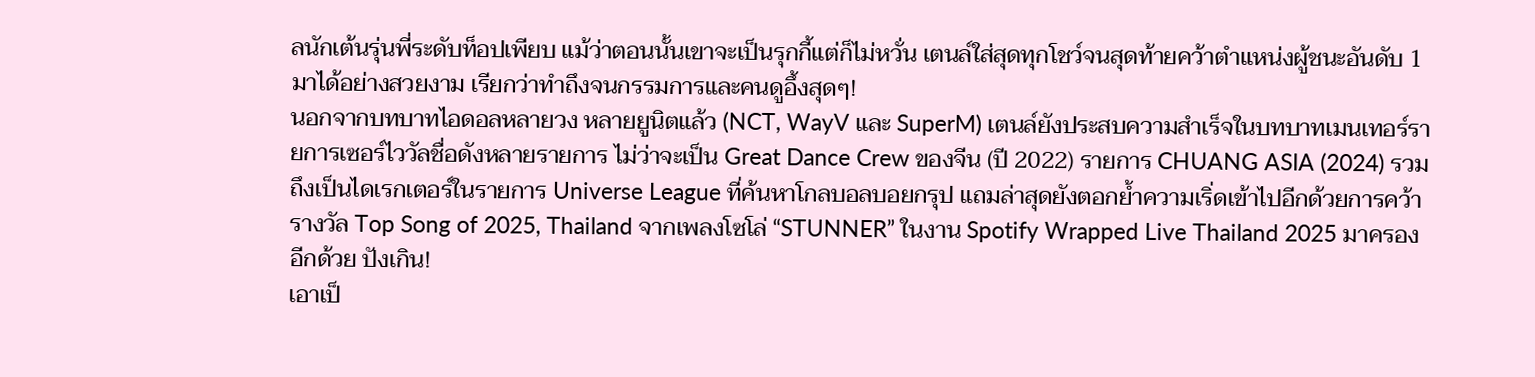ลนักเต้นรุ่นพี่ระดับท็อปเพียบ แม้ว่าตอนนั้นเขาจะเป็นรุกกี้แต่ก็ไม่หวั่น เตนล์ใส่สุดทุกโชว์จนสุดท้ายคว้าตำแหน่งผู้ชนะอันดับ 1 มาได้อย่างสวยงาม เรียกว่าทำถึงจนกรรมการและคนดูอึ้งสุดๆ!
นอกจากบทบาทไอดอลหลายวง หลายยูนิตแล้ว (NCT, WayV และ SuperM) เตนล์ยังประสบความสำเร็จในบทบาทเมนเทอร์รายการเซอร์ไววัลชื่อดังหลายรายการ ไม่ว่าจะเป็น Great Dance Crew ของจีน (ปี 2022) รายการ CHUANG ASIA (2024) รวมถึงเป็นไดเรกเตอร์ในรายการ Universe League ที่ค้นหาโกลบอลบอยกรุป แถมล่าสุดยังตอกย้ำความเริ่ดเข้าไปอีกด้วยการคว้ารางวัล Top Song of 2025, Thailand จากเพลงโซโล่ “STUNNER” ในงาน Spotify Wrapped Live Thailand 2025 มาครองอีกด้วย ปังเกิน!
เอาเป็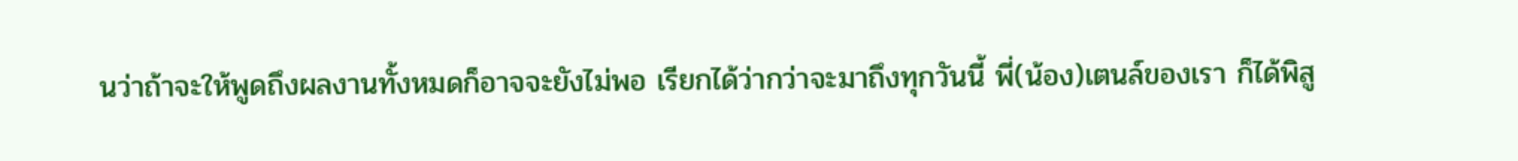นว่าถ้าจะให้พูดถึงผลงานทั้งหมดก็อาจจะยังไม่พอ เรียกได้ว่ากว่าจะมาถึงทุกวันนี้ พี่(น้อง)เตนล์ของเรา ก็ได้พิสู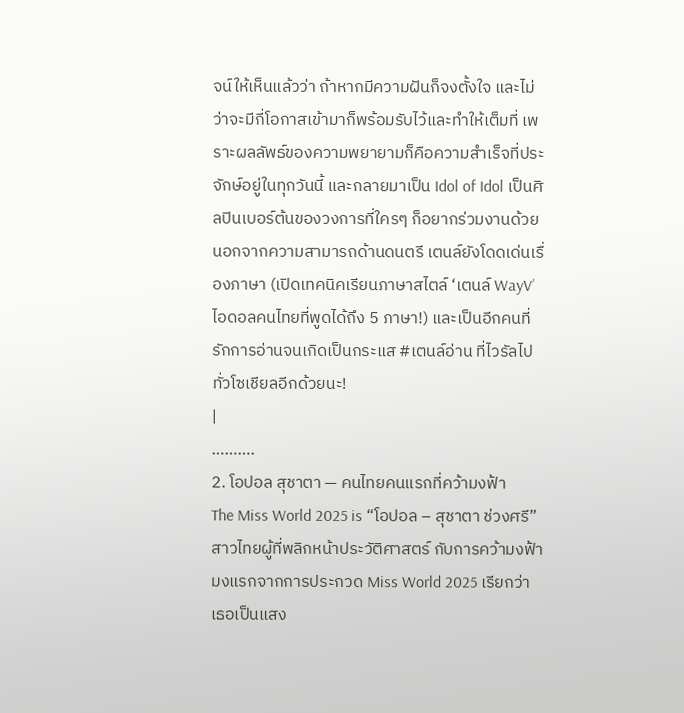จน์ให้เห็นแล้วว่า ถ้าหากมีความฝันก็จงตั้งใจ และไม่ว่าจะมีกี่โอกาสเข้ามาก็พร้อมรับไว้และทำให้เต็มที่ เพราะผลลัพธ์ของความพยายามก็คือความสำเร็จที่ประจักษ์อยู่ในทุกวันนี้ และกลายมาเป็น Idol of Idol เป็นศิลปินเบอร์ต้นของวงการที่ใครๆ ก็อยากร่วมงานด้วย
นอกจากความสามารถด้านดนตรี เตนล์ยังโดดเด่นเรื่องภาษา (เปิดเทคนิคเรียนภาษาสไตล์ ‘เตนล์ WayV’ ไอดอลคนไทยที่พูดได้ถึง 5 ภาษา!) และเป็นอีกคนที่รักการอ่านจนเกิดเป็นกระแส #เตนล์อ่าน ที่ไวรัลไปทั่วโซเชียลอีกด้วยนะ!
|
……….
2. โอปอล สุชาตา — คนไทยคนแรกที่คว้ามงฟ้า
The Miss World 2025 is “โอปอล – สุชาตา ช่วงศรี” สาวไทยผู้ที่พลิกหน้าประวัติศาสตร์ กับการคว้ามงฟ้ามงแรกจากการประกวด Miss World 2025 เรียกว่าเธอเป็นแสง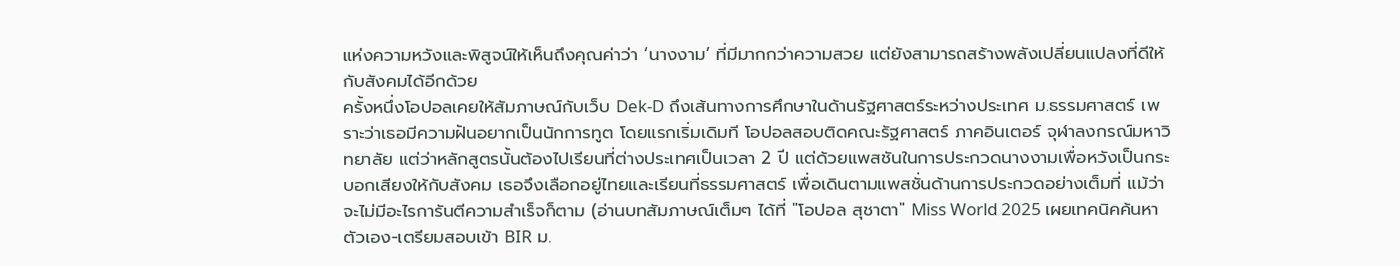แห่งความหวังและพิสูจน์ให้เห็นถึงคุณค่าว่า ‘นางงาม’ ที่มีมากกว่าความสวย แต่ยังสามารถสร้างพลังเปลี่ยนแปลงที่ดีให้กับสังคมได้อีกด้วย
ครั้งหนึ่งโอปอลเคยให้สัมภาษณ์กับเว็บ Dek-D ถึงเส้นทางการศึกษาในด้านรัฐศาสตร์ระหว่างประเทศ ม.ธรรมศาสตร์ เพราะว่าเธอมีความฝันอยากเป็นนักการทูต โดยแรกเริ่มเดิมที โอปอลสอบติดคณะรัฐศาสตร์ ภาคอินเตอร์ จุฬาลงกรณ์มหาวิทยาลัย แต่ว่าหลักสูตรนั้นต้องไปเรียนที่ต่างประเทศเป็นเวลา 2 ปี แต่ด้วยแพสชันในการประกวดนางงามเพื่อหวังเป็นกระบอกเสียงให้กับสังคม เธอจึงเลือกอยู่ไทยและเรียนที่ธรรมศาสตร์ เพื่อเดินตามแพสชั่นด้านการประกวดอย่างเต็มที่ แม้ว่าจะไม่มีอะไรการันตีความสำเร็จก็ตาม (อ่านบทสัมภาษณ์เต็มๆ ได้ที่ "โอปอล สุชาตา" Miss World 2025 เผยเทคนิคค้นหาตัวเอง-เตรียมสอบเข้า BIR ม.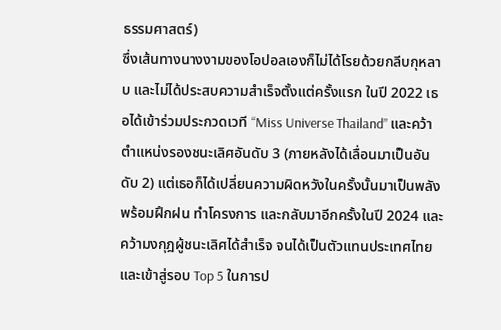ธรรมศาสตร์)
ซึ่งเส้นทางนางงามของโอปอลเองก็ไม่ได้โรยด้วยกลีบกุหลาบ และไม่ได้ประสบความสำเร็จตั้งแต่ครั้งแรก ในปี 2022 เธอได้เข้าร่วมประกวดเวที “Miss Universe Thailand” และคว้าตำแหน่งรองชนะเลิศอันดับ 3 (ภายหลังได้เลื่อนมาเป็นอันดับ 2) แต่เธอก็ได้เปลี่ยนความผิดหวังในครั้งนั้นมาเป็นพลัง พร้อมฝึกฝน ทำโครงการ และกลับมาอีกครั้งในปี 2024 และคว้ามงกุฎผู้ชนะเลิศได้สำเร็จ จนได้เป็นตัวแทนประเทศไทย และเข้าสู่รอบ Top 5 ในการป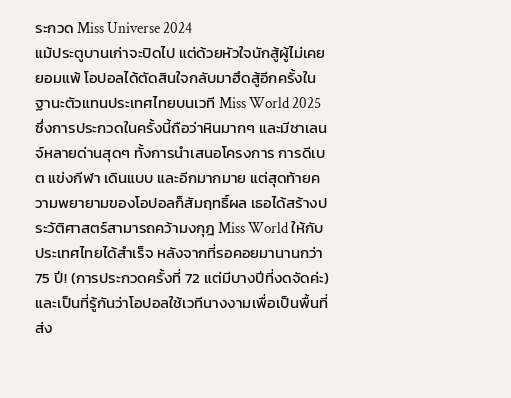ระกวด Miss Universe 2024
แม้ประตูบานเก่าจะปิดไป แต่ด้วยหัวใจนักสู้ผู้ไม่เคยยอมแพ้ โอปอลได้ตัดสินใจกลับมาฮึดสู้อีกครั้งในฐานะตัวแทนประเทศไทยบนเวที Miss World 2025 ซึ่งการประกวดในครั้งนี้ถือว่าหินมากๆ และมีชาเลนจ์หลายด่านสุดๆ ทั้งการนำเสนอโครงการ การดีเบต แข่งกีฬา เดินแบบ และอีกมากมาย แต่สุดท้ายความพยายามของโอปอลก็สัมฤทธิ์ผล เธอได้สร้างประวัติศาสตร์สามารถคว้ามงกุฎ Miss World ให้กับประเทศไทยได้สำเร็จ หลังจากที่รอคอยมานานกว่า 75 ปี! (การประกวดครั้งที่ 72 แต่มีบางปีที่งดจัดค่ะ)
และเป็นที่รู้กันว่าโอปอลใช้เวทีนางงามเพื่อเป็นพื้นที่ส่ง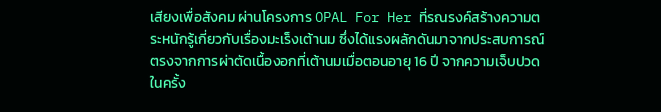เสียงเพื่อสังคม ผ่านโครงการ OPAL For Her ที่รณรงค์สร้างความตระหนักรู้เกี่ยวกับเรื่องมะเร็งเต้านม ซึ่งได้แรงผลักดันมาจากประสบการณ์ตรงจากการผ่าตัดเนื้องอกที่เต้านมเมื่อตอนอายุ 16 ปี จากความเจ็บปวดในครั้ง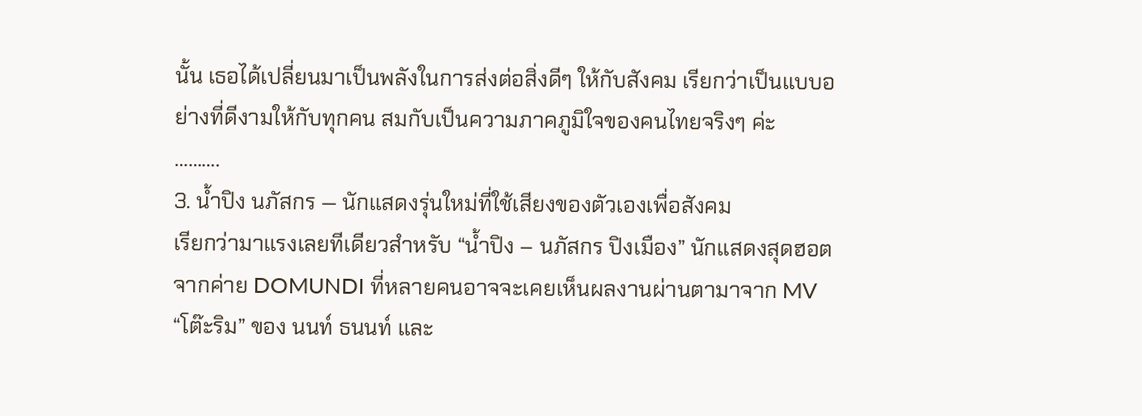นั้น เธอได้เปลี่ยนมาเป็นพลังในการส่งต่อสิ่งดีๆ ให้กับสังคม เรียกว่าเป็นแบบอย่างที่ดีงามให้กับทุกคน สมกับเป็นความภาคภูมิใจของคนไทยจริงๆ ค่ะ
……….
3. น้ำปิง นภัสกร — นักแสดงรุ่นใหม่ที่ใช้เสียงของตัวเองเพื่อสังคม
เรียกว่ามาแรงเลยทีเดียวสำหรับ “น้ำปิง – นภัสกร ปิงเมือง” นักแสดงสุดฮอตจากค่าย DOMUNDI ที่หลายคนอาจจะเคยเห็นผลงานผ่านตามาจาก MV “โต๊ะริม” ของ นนท์ ธนนท์ และ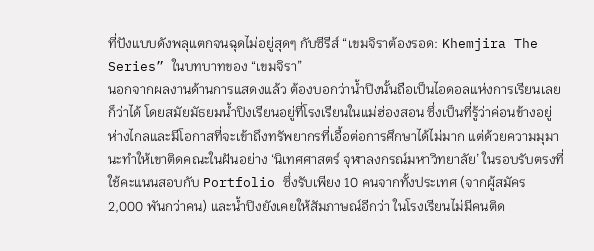ที่ปังแบบดังพลุแตกจนฉุดไม่อยู่สุดๆ กับซีรีส์ “เขมจิราต้องรอด: Khemjira The Series” ในบทบาทของ “เขมจิรา”
นอกจากผลงานด้านการแสดงแล้ว ต้องบอกว่าน้ำปิงนั้นถือเป็นไอดอลแห่งการเรียนเลยก็ว่าได้ โดยสมัยมัธยมน้ำปิงเรียนอยู่ที่โรงเรียนในแม่ฮ่องสอน ซึ่งเป็นที่รู้ว่าค่อนข้างอยู่ห่างไกลและมีโอกาสที่จะเข้าถึงทรัพยากรที่เอื้อต่อการศึกษาได้ไม่มาก แต่ด้วยความมุมานะทำให้เขาติดคณะในฝันอย่าง ‘นิเทศศาสตร์ จุฬาลงกรณ์มหาวิทยาลัย’ ในรอบรับตรงที่ใช้คะแนนสอบกับ Portfolio ซึ่งรับเพียง 10 คนจากทั้งประเทศ (จากผู้สมัคร 2,000 พันกว่าคน) และน้ำปิงยังเคยให้สัมภาษณ์อีกว่า ในโรงเรียนไม่มีคนติด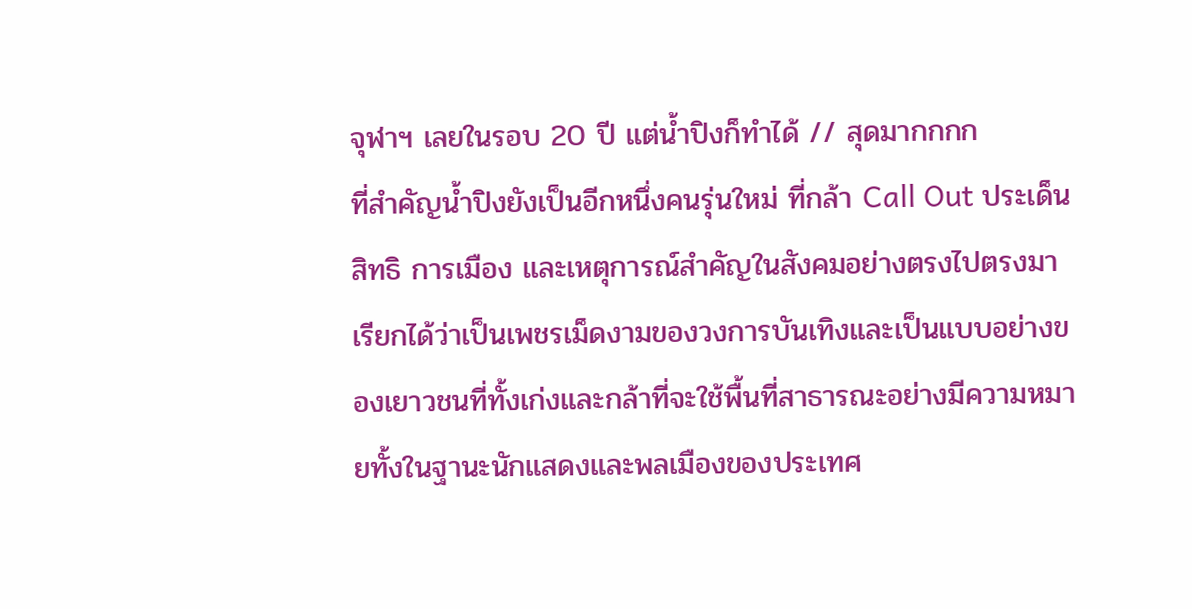จุฬาฯ เลยในรอบ 20 ปี แต่น้ำปิงก็ทำได้ // สุดมากกกก
ที่สำคัญน้ำปิงยังเป็นอีกหนึ่งคนรุ่นใหม่ ที่กล้า Call Out ประเด็นสิทธิ การเมือง และเหตุการณ์สำคัญในสังคมอย่างตรงไปตรงมา เรียกได้ว่าเป็นเพชรเม็ดงามของวงการบันเทิงและเป็นแบบอย่างของเยาวชนที่ทั้งเก่งและกล้าที่จะใช้พื้นที่สาธารณะอย่างมีความหมายทั้งในฐานะนักแสดงและพลเมืองของประเทศ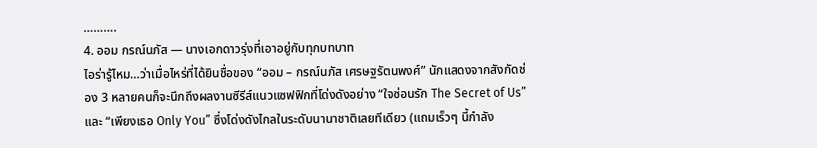……….
4. ออม กรณ์นภัส — นางเอกดาวรุ่งที่เอาอยู่กับทุกบทบาท
ไอร่ารู้ไหม…ว่าเมื่อไหร่ที่ได้ยินชื่อของ “ออม – กรณ์นภัส เศรษฐรัตนพงศ์” นักแสดงจากสังกัดช่อง 3 หลายคนก็จะนึกถึงผลงานซีรีส์แนวแซฟฟิกที่โด่งดังอย่าง “ใจซ่อนรัก The Secret of Us” และ “เพียงเธอ Only You” ซึ่งโด่งดังไกลในระดับนานาชาติเลยทีเดียว (แถมเร็วๆ นี้กำลัง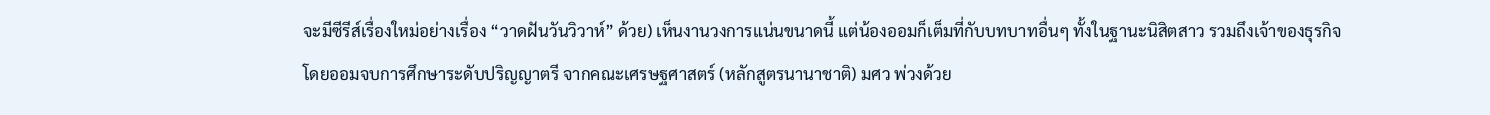จะมีซีรีส์เรื่องใหม่อย่างเรื่อง “วาดฝันวันวิวาห์” ด้วย) เห็นงานวงการแน่นขนาดนี้ แต่น้องออมก็เต็มที่กับบทบาทอื่นๆ ทั้งในฐานะนิสิตสาว รวมถึงเจ้าของธุรกิจ
โดยออมจบการศึกษาระดับปริญญาตรี จากคณะเศรษฐศาสตร์ (หลักสูตรนานาชาติ) มศว พ่วงด้วย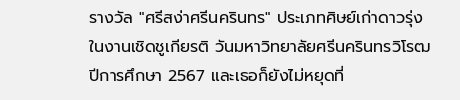รางวัล "ศรีสง่าศรีนครินทร" ประเภทศิษย์เก่าดาวรุ่ง ในงานเชิดชูเกียรติ วันมหาวิทยาลัยศรีนครินทรวิโรฒ ปีการศึกษา 2567 และเธอก็ยังไม่หยุดที่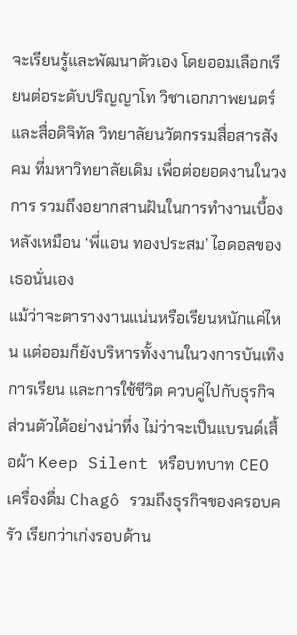จะเรียนรู้และพัฒนาตัวเอง โดยออมเลือกเรียนต่อระดับปริญญาโท วิชาเอกภาพยนตร์และสื่อดิจิทัล วิทยาลัยนวัตกรรมสื่อสารสังคม ที่มหาวิทยาลัยเดิม เพื่อต่อยอดงานในวงการ รวมถึงอยากสานฝันในการทำงานเบื้องหลังเหมือน ‘พี่แอน ทองประสม’ ไอดอลของเธอนั่นเอง
แม้ว่าจะตารางงานแน่นหรือเรียนหนักแค่ไหน แต่ออมก็ยังบริหารทั้งงานในวงการบันเทิง การเรียน และการใช้ชีวิต ควบคู่ไปกับธุรกิจส่วนตัวได้อย่างน่าทึ่ง ไม่ว่าจะเป็นแบรนด์เสื้อผ้า Keep Silent หรือบทบาท CEO เครื่องดื่ม Chagô รวมถึงธุรกิจของครอบครัว เรียกว่าเก่งรอบด้าน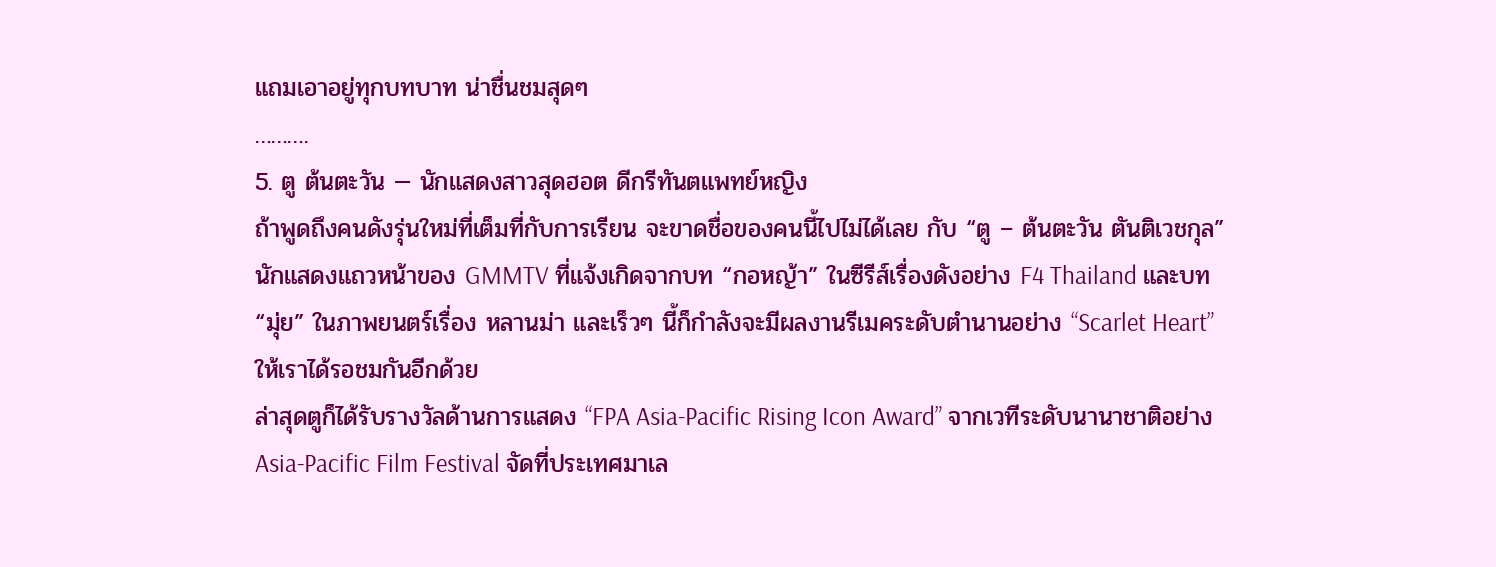แถมเอาอยู่ทุกบทบาท น่าชื่นชมสุดๆ
……….
5. ตู ต้นตะวัน — นักแสดงสาวสุดฮอต ดีกรีทันตแพทย์หญิง
ถ้าพูดถึงคนดังรุ่นใหม่ที่เต็มที่กับการเรียน จะขาดชื่อของคนนี้ไปไม่ได้เลย กับ “ตู – ต้นตะวัน ตันติเวชกุล” นักแสดงแถวหน้าของ GMMTV ที่แจ้งเกิดจากบท “กอหญ้า” ในซีรีส์เรื่องดังอย่าง F4 Thailand และบท “มุ่ย” ในภาพยนตร์เรื่อง หลานม่า และเร็วๆ นี้ก็กำลังจะมีผลงานรีเมคระดับตำนานอย่าง “Scarlet Heart” ให้เราได้รอชมกันอีกด้วย
ล่าสุดตูก็ได้รับรางวัลด้านการแสดง “FPA Asia-Pacific Rising Icon Award” จากเวทีระดับนานาชาติอย่าง Asia-Pacific Film Festival จัดที่ประเทศมาเล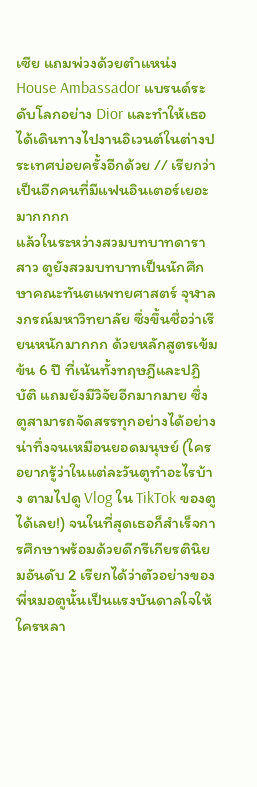เซีย แถมพ่วงด้วยตำแหน่ง House Ambassador แบรนด์ระดับโลกอย่าง Dior และทำให้เธอได้เดินทางไปงานอิเวนต์ในต่างประเทศบ่อยครั้งอีกด้วย // เรียกว่าเป็นอีกคนที่มีแฟนอินเตอร์เยอะมากกกก
แล้วในระหว่างสวมบทบาทดาราสาว ตูยังสวมบทบาทเป็นนักศึกษาคณะทันตแพทยศาสตร์ จุฬาลงกรณ์มหาวิทยาลัย ซึ่งขึ้นชื่อว่าเรียนหนักมากกก ด้วยหลักสูตรเข้มข้น 6 ปี ที่เน้นทั้งทฤษฎีและปฏิบัติ แถมยังมีวิจัยอีกมากมาย ซึ่งตูสามารถจัดสรรทุกอย่างได้อย่างน่าทึ่งจนเหมือนยอดมนุษย์ (ใครอยากรู้ว่าในแต่ละวันตูทำอะไรบ้าง ตามไปดู Vlog ใน TikTok ของตูได้เลย!) จนในที่สุดเธอก็สำเร็จการศึกษาพร้อมด้วยดีกรีเกียรตินิยมอันดับ 2 เรียกได้ว่าตัวอย่างของพี่หมอตูนั้นเป็นแรงบันดาลใจให้ใครหลา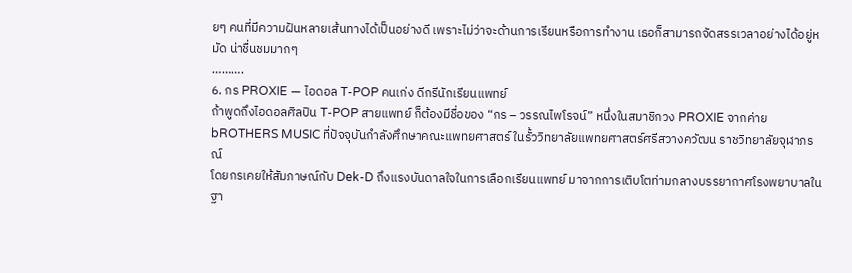ยๆ คนที่มีความฝันหลายเส้นทางได้เป็นอย่างดี เพราะไม่ว่าจะด้านการเรียนหรือการทำงาน เธอก็สามารถจัดสรรเวลาอย่างได้อยู่หมัด น่าชื่นชมมากๆ
……….
6. กร PROXIE — ไอดอล T-POP คนเก่ง ดีกรีนักเรียนแพทย์
ถ้าพูดถึงไอดอลศิลปิน T-POP สายแพทย์ ก็ต้องมีชื่อของ “กร – วรรณไพโรจน์” หนึ่งในสมาชิกวง PROXIE จากค่าย bROTHERS MUSIC ที่ปัจจุบันกำลังศึกษาคณะแพทยศาสตร์ ในรั้ววิทยาลัยแพทยศาสตร์ศรีสวางควัฒน ราชวิทยาลัยจุฬาภรณ์
โดยกรเคยให้สัมภาษณ์กับ Dek-D ถึงแรงบันดาลใจในการเลือกเรียนแพทย์ มาจากการเติบโตท่ามกลางบรรยากาศโรงพยาบาลในฐา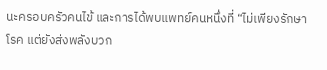นะครอบครัวคนไข้ และการได้พบแพทย์คนหนึ่งที่ “ไม่เพียงรักษาโรค แต่ยังส่งพลังบวก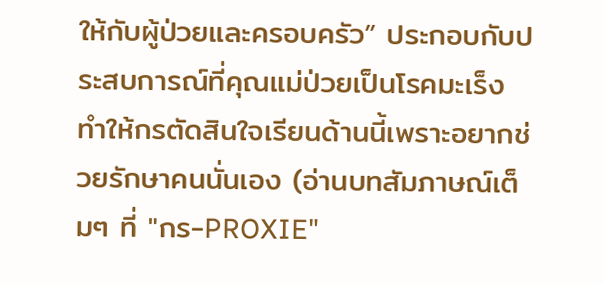ให้กับผู้ป่วยและครอบครัว” ประกอบกับประสบการณ์ที่คุณแม่ป่วยเป็นโรคมะเร็ง ทำให้กรตัดสินใจเรียนด้านนี้เพราะอยากช่วยรักษาคนนั่นเอง (อ่านบทสัมภาษณ์เต็มๆ ที่ "กร-PROXIE"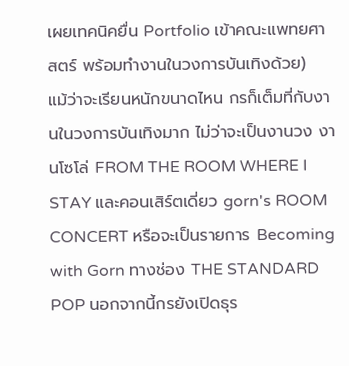เผยเทคนิคยื่น Portfolio เข้าคณะแพทยศาสตร์ พร้อมทำงานในวงการบันเทิงด้วย)
แม้ว่าจะเรียนหนักขนาดไหน กรก็เต็มที่กับงานในวงการบันเทิงมาก ไม่ว่าจะเป็นงานวง งานโซโล่ FROM THE ROOM WHERE I STAY และคอนเสิร์ตเดี่ยว gorn's ROOM CONCERT หรือจะเป็นรายการ Becoming with Gorn ทางช่อง THE STANDARD POP นอกจากนี้กรยังเปิดธุร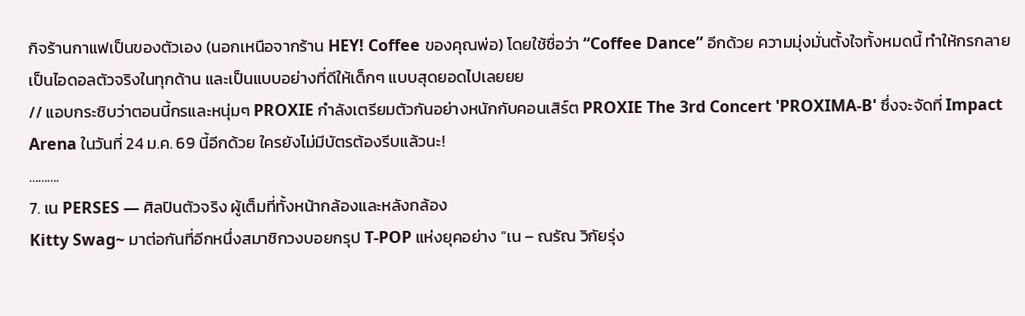กิจร้านกาแฟเป็นของตัวเอง (นอกเหนือจากร้าน HEY! Coffee ของคุณพ่อ) โดยใช้ชื่อว่า “Coffee Dance” อีกด้วย ความมุ่งมั่นตั้งใจทั้งหมดนี้ ทำให้กรกลายเป็นไอดอลตัวจริงในทุกด้าน และเป็นแบบอย่างที่ดีให้เด็กๆ แบบสุดยอดไปเลยยย
// แอบกระซิบว่าตอนนี้กรและหนุ่มๆ PROXIE กำลังเตรียมตัวกันอย่างหนักกับคอนเสิร์ต PROXIE The 3rd Concert 'PROXIMA-B' ซึ่งจะจัดที่ Impact Arena ในวันที่ 24 ม.ค. 69 นี้อีกด้วย ใครยังไม่มีบัตรต้องรีบแล้วนะ!
……….
7. เน PERSES — ศิลปินตัวจริง ผู้เต็มที่ทั้งหน้ากล้องและหลังกล้อง
Kitty Swag~ มาต่อกันที่อีกหนึ่งสมาชิกวงบอยกรุป T-POP แห่งยุคอย่าง “เน – ณรัณ วิกัยรุ่ง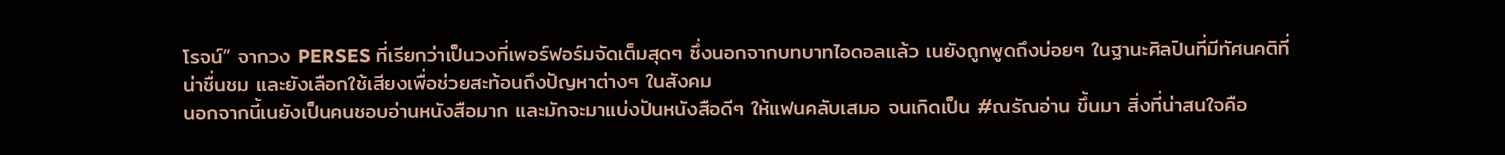โรจน์” จากวง PERSES ที่เรียกว่าเป็นวงที่เพอร์ฟอร์มจัดเต็มสุดๆ ซึ่งนอกจากบทบาทไอดอลแล้ว เนยังถูกพูดถึงบ่อยๆ ในฐานะศิลปินที่มีทัศนคติที่น่าชื่นชม และยังเลือกใช้เสียงเพื่อช่วยสะท้อนถึงปัญหาต่างๆ ในสังคม
นอกจากนี้เนยังเป็นคนชอบอ่านหนังสือมาก และมักจะมาแบ่งปันหนังสือดีๆ ให้แฟนคลับเสมอ จนเกิดเป็น #ณรัณอ่าน ขึ้นมา สิ่งที่น่าสนใจคือ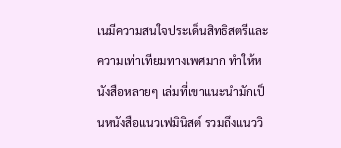เนมีความสนใจประเด็นสิทธิสตรีและความเท่าเทียมทางเพศมาก ทำให้หนังสือหลายๆ เล่มที่เขาแนะนำมักเป็นหนังสือแนวเฟมินิสต์ รวมถึงแนววิ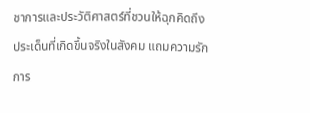ชาการและประวัติศาสตร์ที่ชวนให้ฉุกคิดถึงประเด็นที่เกิดขึ้นจริงในสังคม แถมความรักการ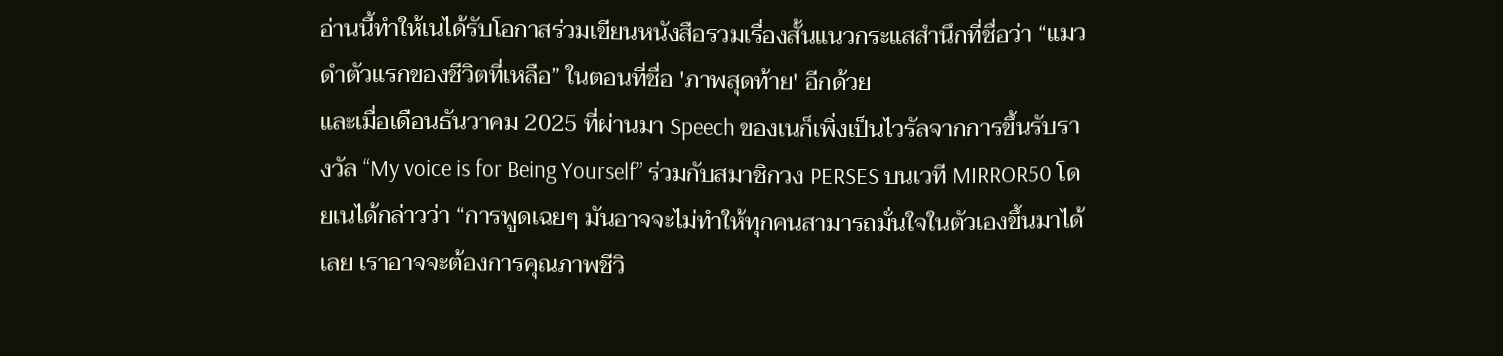อ่านนี้ทำให้เนได้รับโอกาสร่วมเขียนหนังสือรวมเรื่องสั้นแนวกระแสสำนึกที่ชื่อว่า “แมวดำตัวแรกของชีวิตที่เหลือ” ในตอนที่ชื่อ 'ภาพสุดท้าย' อีกด้วย
และเมื่อเดือนธันวาคม 2025 ที่ผ่านมา Speech ของเนก็เพิ่งเป็นไวรัลจากการขึ้นรับรางวัล “My voice is for Being Yourself” ร่วมกับสมาชิกวง PERSES บนเวที MIRROR50 โดยเนได้กล่าวว่า “การพูดเฉยๆ มันอาจจะไม่ทำให้ทุกคนสามารถมั่นใจในตัวเองขึ้นมาได้เลย เราอาจจะต้องการคุณภาพชีวิ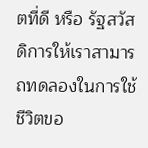ตที่ดี หรือ รัฐสวัสดิการให้เราสามารถทดลองในการใช้ชีวิตขอ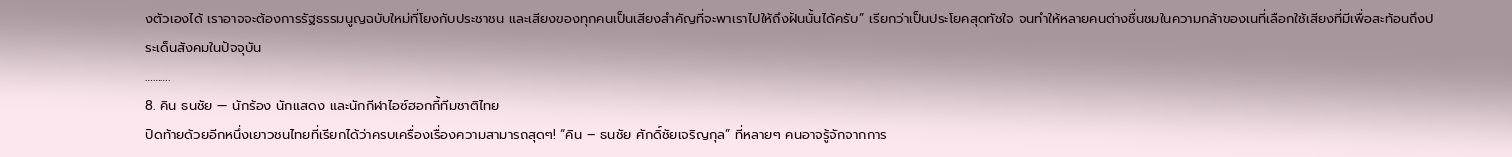งตัวเองได้ เราอาจจะต้องการรัฐธรรมนูญฉบับใหม่ที่โยงกับประชาชน และเสียงของทุกคนเป็นเสียงสำคัญที่จะพาเราไปให้ถึงฝันนั้นได้ครับ” เรียกว่าเป็นประโยคสุดทัชใจ จนทำให้หลายคนต่างชื่นชมในความกล้าของเนที่เลือกใช้เสียงที่มีเพื่อสะท้อนถึงประเด็นสังคมในปัจจุบัน
……….
8. คิน ธนชัย — นักร้อง นักแสดง และนักกีฬาไอซ์ฮอกกี้ทีมชาติไทย
ปิดท้ายด้วยอีกหนึ่งเยาวชนไทยที่เรียกได้ว่าครบเครื่องเรื่องความสามารถสุดๆ! “คิน – ธนชัย ศักดิ์ชัยเจริญกุล” ที่หลายๆ คนอาจรู้จักจากการ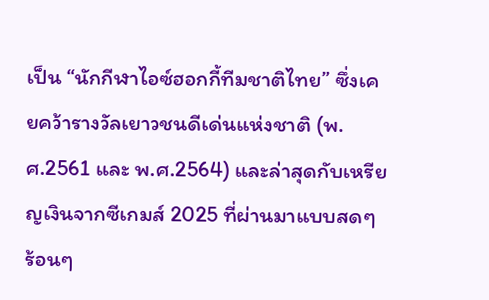เป็น “นักกีฬาไอซ์ฮอกกี้ทีมชาติไทย” ซึ่งเคยคว้ารางวัลเยาวชนดีเด่นแห่งชาติ (พ.ศ.2561 และ พ.ศ.2564) และล่าสุดกับเหรียญเงินจากซีเกมส์ 2025 ที่ผ่านมาแบบสดๆ ร้อนๆ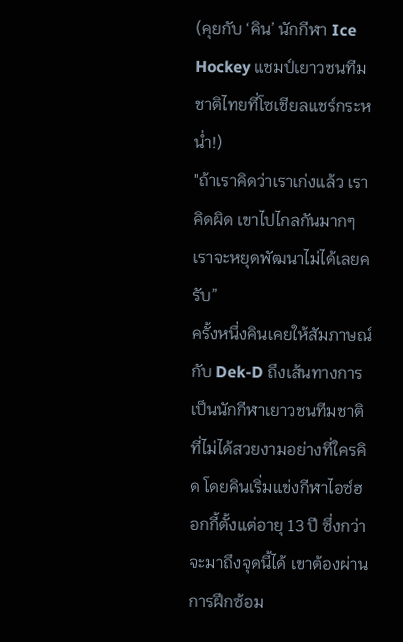(คุยกับ ‘คิน’ นักกีฬา Ice Hockey แชมป์เยาวชนทีมชาติไทยที่โซเชียลแชร์กระหน่ำ!)
"ถ้าเราคิดว่าเราเก่งแล้ว เราคิดผิด เขาไปไกลกันมากๆ เราจะหยุดพัฒนาไม่ได้เลยครับ”
ครั้งหนึ่งคินเคยให้สัมภาษณ์กับ Dek-D ถึงเส้นทางการเป็นนักกีฬาเยาวชนทีมชาติที่ไม่ได้สวยงามอย่างที่ใครคิด โดยคินเริ่มแข่งกีฬาไอซ์ฮอกกี้ตั้งแต่อายุ 13 ปี ซึ่งกว่าจะมาถึงจุดนี้ได้ เขาต้องผ่านการฝึกซ้อม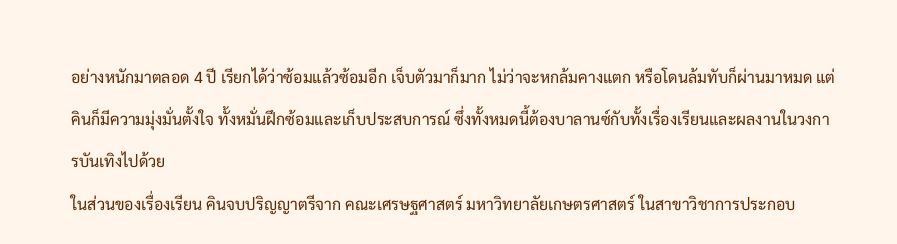อย่างหนักมาตลอด 4 ปี เรียกได้ว่าซ้อมแล้วซ้อมอีก เจ็บตัวมาก็มาก ไม่ว่าจะหกล้มคางแตก หรือโดนล้มทับก็ผ่านมาหมด แต่คินก็มีความมุ่งมั่นตั้งใจ ทั้งหมั่นฝึกซ้อมและเก็บประสบการณ์ ซึ่งทั้งหมดนี้ต้องบาลานซ์กับทั้งเรื่องเรียนและผลงานในวงการบันเทิงไปด้วย
ในส่วนของเรื่องเรียน คินจบปริญญาตรีจาก คณะเศรษฐศาสตร์ มหาวิทยาลัยเกษตรศาสตร์ ในสาขาวิชาการประกอบ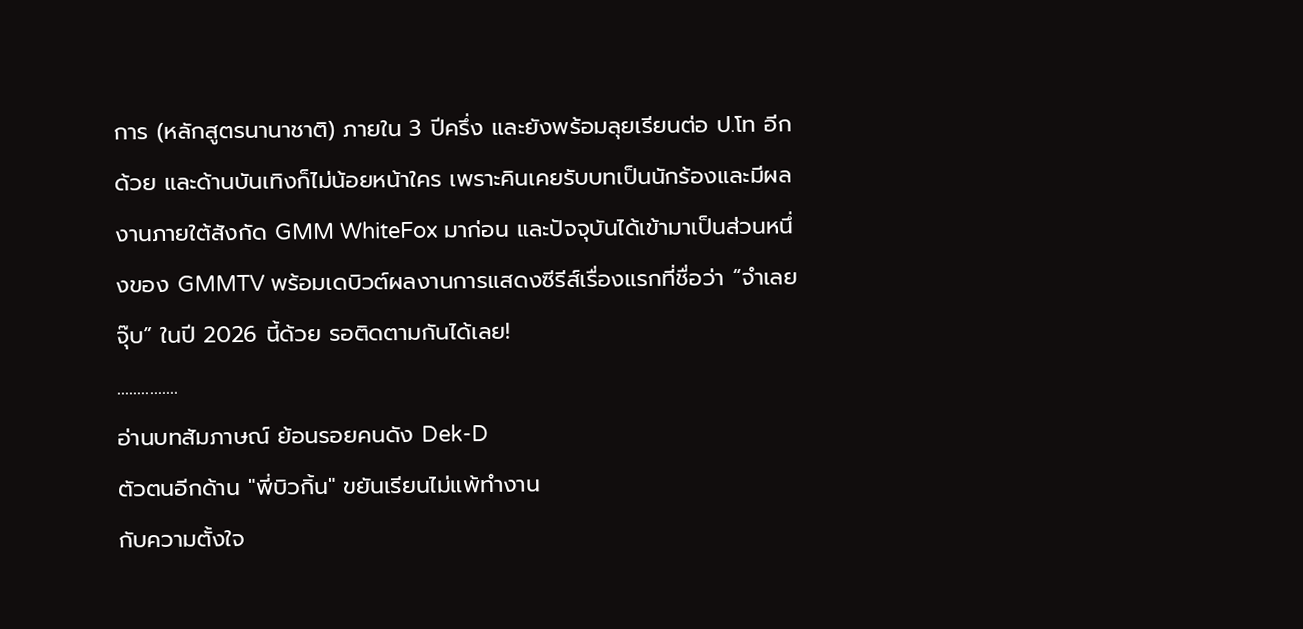การ (หลักสูตรนานาชาติ) ภายใน 3 ปีครึ่ง และยังพร้อมลุยเรียนต่อ ป.โท อีกด้วย และด้านบันเทิงก็ไม่น้อยหน้าใคร เพราะคินเคยรับบทเป็นนักร้องและมีผลงานภายใต้สังกัด GMM WhiteFox มาก่อน และปัจจุบันได้เข้ามาเป็นส่วนหนึ่งของ GMMTV พร้อมเดบิวต์ผลงานการแสดงซีรีส์เรื่องแรกที่ชื่อว่า “จำเลยจุ๊บ” ในปี 2026 นี้ด้วย รอติดตามกันได้เลย!
...............
อ่านบทสัมภาษณ์ ย้อนรอยคนดัง Dek-D
ตัวตนอีกด้าน "พี่บิวกิ้น" ขยันเรียนไม่แพ้ทำงาน
กับความตั้งใจ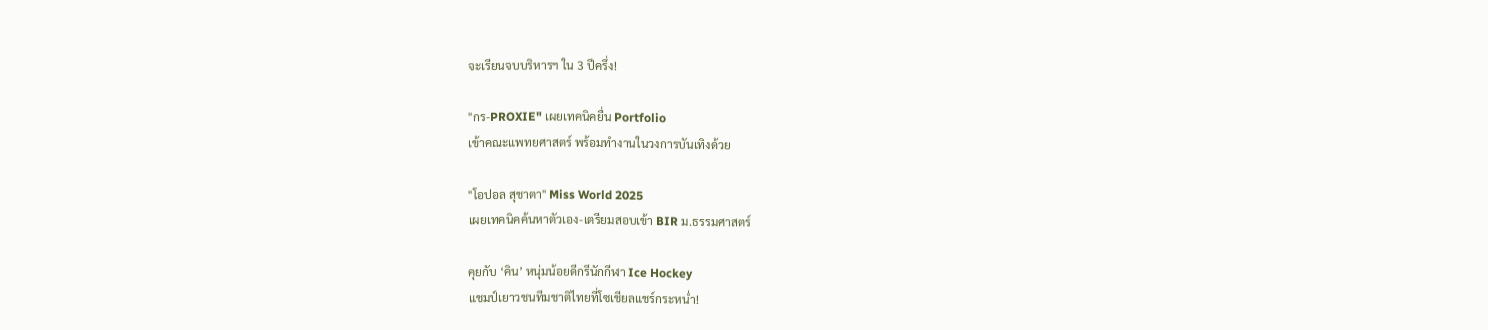จะเรียนจบบริหารฯ ใน 3 ปีครึ่ง!

"กร-PROXIE" เผยเทคนิคยื่น Portfolio
เข้าคณะแพทยศาสตร์ พร้อมทำงานในวงการบันเทิงด้วย

"โอปอล สุชาตา" Miss World 2025
เผยเทคนิคค้นหาตัวเอง-เตรียมสอบเข้า BIR ม.ธรรมศาสตร์

คุยกับ ‘คิน’ หนุ่มน้อยดีกรีนักกีฬา Ice Hockey
แชมป์เยาวชนทีมชาติไทยที่โซเชียลแชร์กระหน่ำ!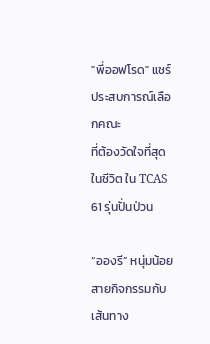"พี่ออฟโรด" แชร์ประสบการณ์เลือกคณะ
ที่ต้องวัดใจที่สุดในชีวิต ใน TCAS 61 รุ่นปั่นป่วน

“อองรี” หนุ่มน้อยสายกิจกรรมกับเส้นทาง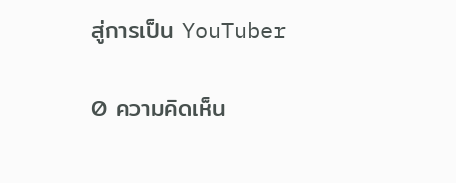สู่การเป็น YouTuber

0 ความคิดเห็น